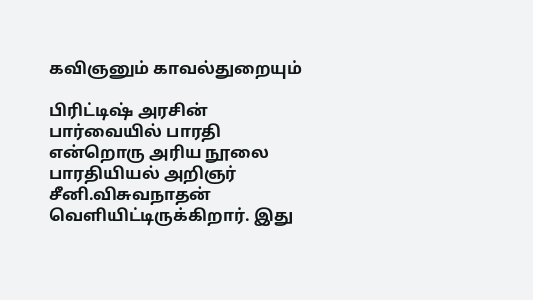கவிஞனும் காவல்துறையும்

பிரிட்டிஷ் அரசின் பார்வையில் பாரதி என்றொரு அரிய நூலை பாரதியியல் அறிஞர் சீனி.விசுவநாதன் வெளியிட்டிருக்கிறார். இது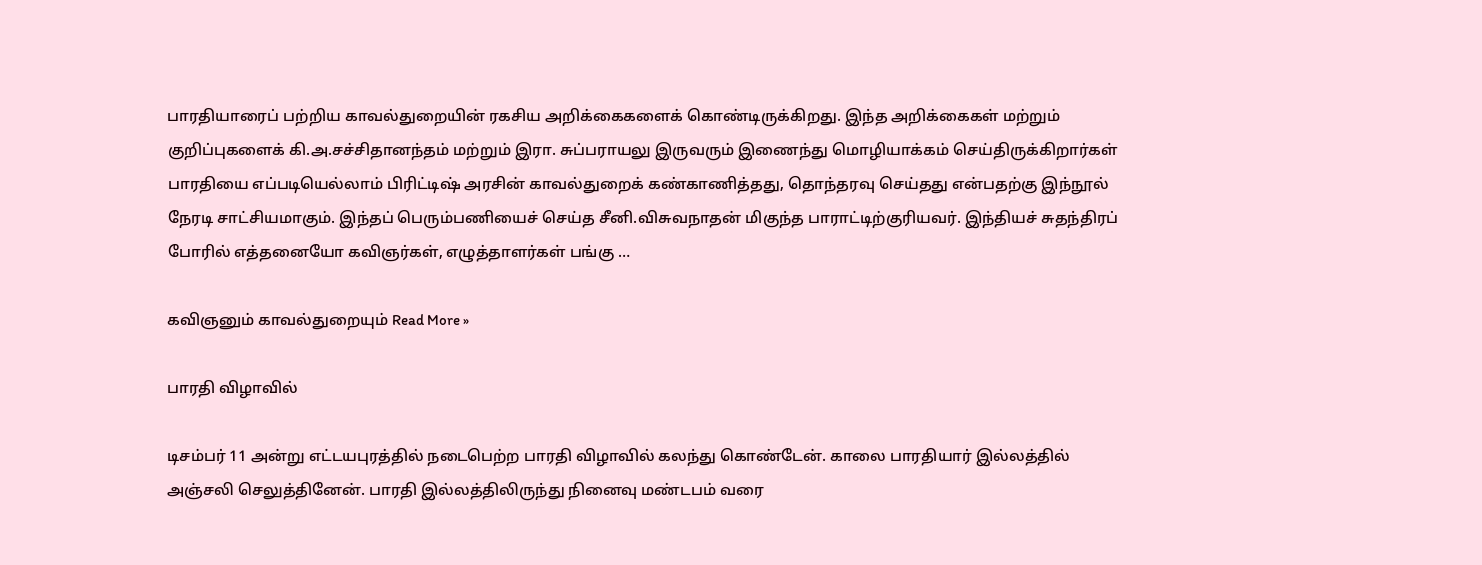பாரதியாரைப் பற்றிய காவல்துறையின் ரகசிய அறிக்கைகளைக் கொண்டிருக்கிறது. இந்த அறிக்கைகள் மற்றும் குறிப்புகளைக் கி.அ.சச்சிதானந்தம் மற்றும் இரா. சுப்பராயலு இருவரும் இணைந்து மொழியாக்கம் செய்திருக்கிறார்கள் பாரதியை எப்படியெல்லாம் பிரிட்டிஷ் அரசின் காவல்துறைக் கண்காணித்தது, தொந்தரவு செய்தது என்பதற்கு இந்நூல் நேரடி சாட்சியமாகும். இந்தப் பெரும்பணியைச் செய்த சீனி.விசுவநாதன் மிகுந்த பாராட்டிற்குரியவர். இந்தியச் சுதந்திரப் போரில் எத்தனையோ கவிஞர்கள், எழுத்தாளர்கள் பங்கு …

கவிஞனும் காவல்துறையும் Read More »

பாரதி விழாவில்

டிசம்பர் 11 அன்று எட்டயபுரத்தில் நடைபெற்ற பாரதி விழாவில் கலந்து கொண்டேன். காலை பாரதியார் இல்லத்தில் அஞ்சலி செலுத்தினேன். பாரதி இல்லத்திலிருந்து நினைவு மண்டபம் வரை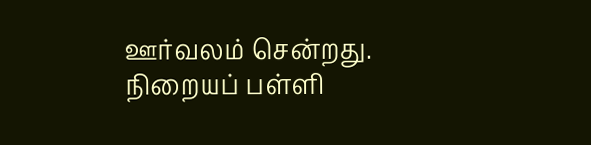ஊர்வலம் சென்றது. நிறையப் பள்ளி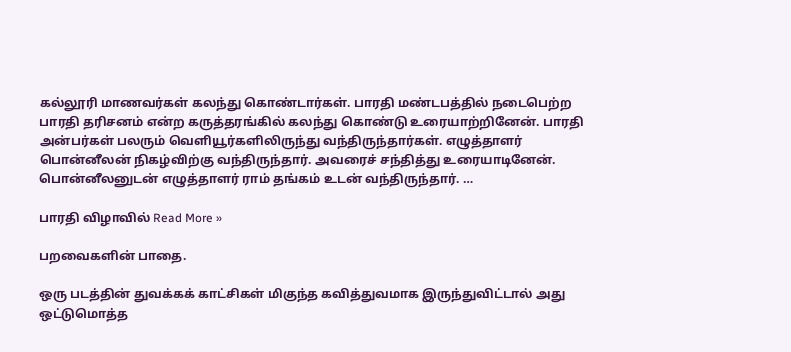கல்லூரி மாணவர்கள் கலந்து கொண்டார்கள். பாரதி மண்டபத்தில் நடைபெற்ற பாரதி தரிசனம் என்ற கருத்தரங்கில் கலந்து கொண்டு உரையாற்றினேன். பாரதி அன்பர்கள் பலரும் வெளியூர்களிலிருந்து வந்திருந்தார்கள். எழுத்தாளர் பொன்னீலன் நிகழ்விற்கு வந்திருந்தார். அவரைச் சந்தித்து உரையாடினேன். பொன்னீலனுடன் எழுத்தாளர் ராம் தங்கம் உடன் வந்திருந்தார். …

பாரதி விழாவில் Read More »

பறவைகளின் பாதை.

ஒரு படத்தின் துவக்கக் காட்சிகள் மிகுந்த கவித்துவமாக இருந்துவிட்டால் அது ஒட்டுமொத்த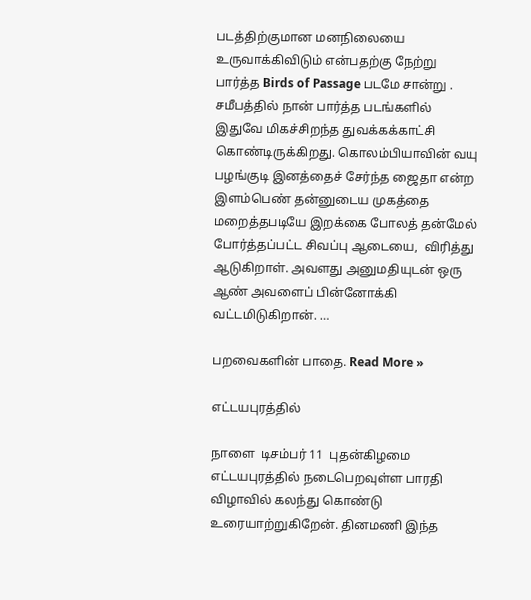படத்திற்குமான மனநிலையை உருவாக்கிவிடும் என்பதற்கு நேற்று பார்த்த Birds of Passage படமே சான்று . சமீபத்தில் நான் பார்த்த படங்களில் இதுவே மிகச்சிறந்த துவக்கக்காட்சி கொண்டிருக்கிறது. கொலம்பியாவின் வயு பழங்குடி இனத்தைச் சேர்ந்த ஜைதா என்ற இளம்பெண் தன்னுடைய முகத்தை மறைத்தபடியே இறக்கை போலத் தன்மேல் போர்த்தப்பட்ட சிவப்பு ஆடையை,  விரித்து ஆடுகிறாள். அவளது அனுமதியுடன் ஒரு ஆண் அவளைப் பின்னோக்கி வட்டமிடுகிறான். …

பறவைகளின் பாதை. Read More »

எட்டயபுரத்தில்

நாளை  டிசம்பர் 11  புதன்கிழமை எட்டயபுரத்தில் நடைபெறவுள்ள பாரதி விழாவில் கலந்து கொண்டு உரையாற்றுகிறேன். தினமணி இந்த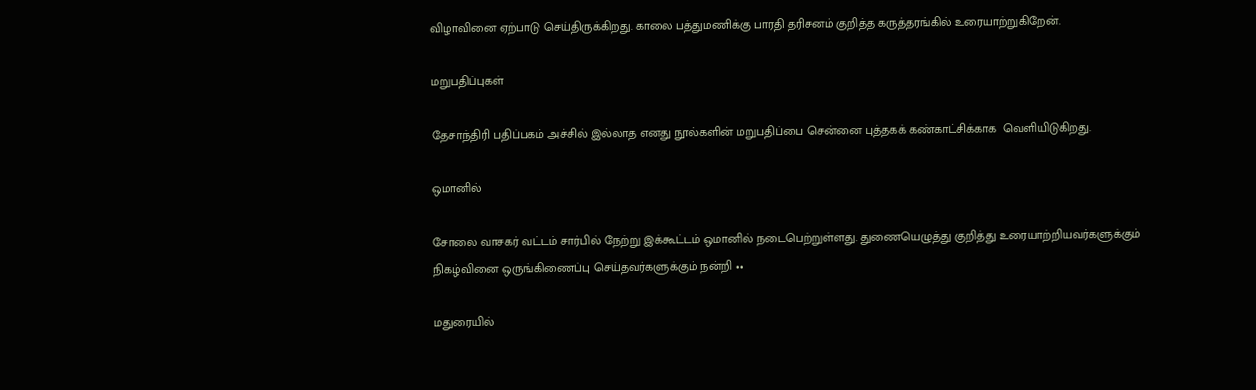விழாவினை ஏற்பாடு செய்திருக்கிறது. காலை பத்துமணிக்கு பாரதி தரிசனம் குறித்த கருத்தரங்கில் உரையாற்றுகிறேன்.

மறுபதிப்புகள்

தேசாந்திரி பதிப்பகம் அச்சில் இல்லாத எனது நூல்களின் மறுபதிப்பை சென்னை புத்தகக் கண்காட்சிக்காக  வெளியிடுகிறது.

ஒமானில்

சோலை வாசகர் வட்டம் சார்பில் நேற்று இக்கூட்டம் ஒமானில் நடைபெற்றுள்ளது. துணையெழுத்து குறித்து உரையாற்றியவர்களுக்கும் நிகழ்வினை ஒருங்கிணைப்பு செய்தவர்களுக்கும் நன்றி ••

மதுரையில்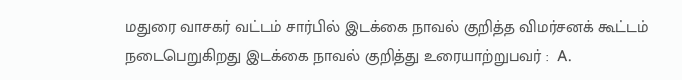மதுரை வாசகர் வட்டம் சார்பில் இடக்கை நாவல் குறித்த விமர்சனக் கூட்டம் நடைபெறுகிறது இடக்கை நாவல் குறித்து உரையாற்றுபவர் :  A.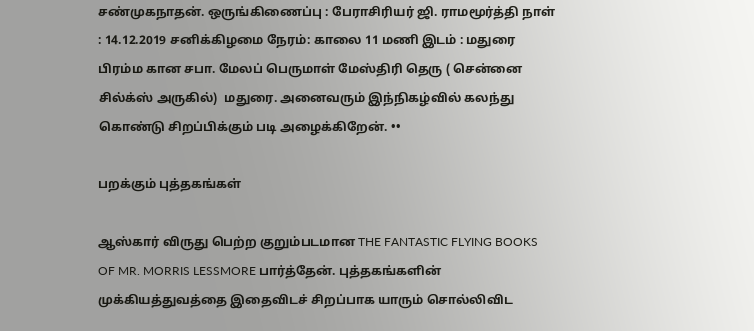சண்முகநாதன். ஒருங்கிணைப்பு : பேராசிரியர் ஜி. ராமமூர்த்தி நாள் : 14.12.2019 சனிக்கிழமை நேரம்: காலை 11 மணி இடம் : மதுரை பிரம்ம கான சபா. மேலப் பெருமாள் மேஸ்திரி தெரு ( சென்னை சில்க்ஸ் அருகில்)  மதுரை. அனைவரும் இந்நிகழ்வில் கலந்து கொண்டு சிறப்பிக்கும் படி அழைக்கிறேன். ••

பறக்கும் புத்தகங்கள்

ஆஸ்கார் விருது பெற்ற குறும்படமான THE FANTASTIC FLYING BOOKS OF MR. MORRIS LESSMORE பார்த்தேன். புத்தகங்களின் முக்கியத்துவத்தை இதைவிடச் சிறப்பாக யாரும் சொல்லிவிட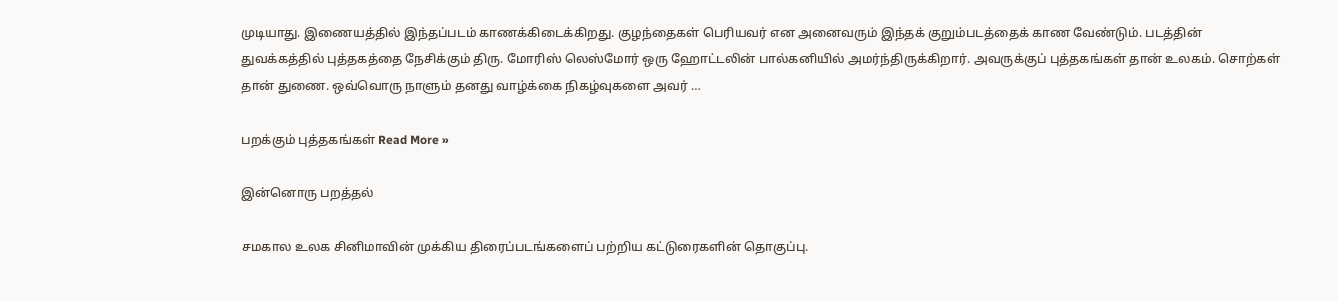முடியாது. இணையத்தில் இந்தப்படம் காணக்கிடைக்கிறது. குழந்தைகள் பெரியவர் என அனைவரும் இந்தக் குறும்படத்தைக் காண வேண்டும். படத்தின் துவக்கத்தில் புத்தகத்தை நேசிக்கும் திரு. மோரிஸ் லெஸ்மோர் ஒரு ஹோட்டலின் பால்கனியில் அமர்ந்திருக்கிறார். அவருக்குப் புத்தகங்கள் தான் உலகம். சொற்கள் தான் துணை. ஒவ்வொரு நாளும் தனது வாழ்க்கை நிகழ்வுகளை அவர் …

பறக்கும் புத்தகங்கள் Read More »

இன்னொரு பறத்தல்

சமகால உலக சினிமாவின் முக்கிய திரைப்படங்களைப் பற்றிய கட்டுரைகளின் தொகுப்பு.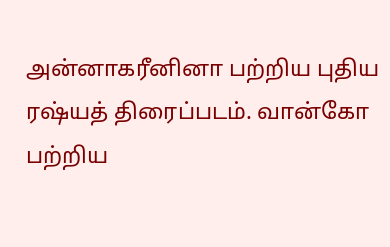அன்னாகரீனினா பற்றிய புதிய ரஷ்யத் திரைப்படம். வான்கோ பற்றிய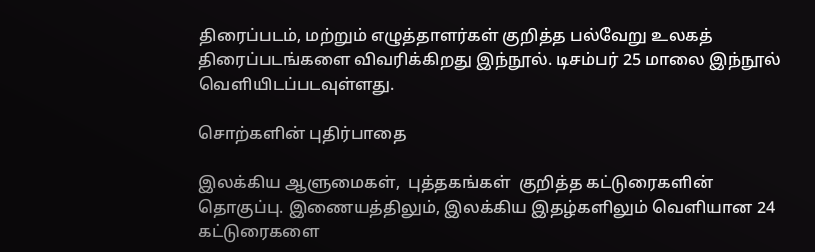திரைப்படம், மற்றும் எழுத்தாளர்கள் குறித்த பல்வேறு உலகத் திரைப்படங்களை விவரிக்கிறது இந்நூல். டிசம்பர் 25 மாலை இந்நூல் வெளியிடப்படவுள்ளது.

சொற்களின் புதிர்பாதை

இலக்கிய ஆளுமைகள்,  புத்தகங்கள்  குறித்த கட்டுரைகளின் தொகுப்பு. இணையத்திலும், இலக்கிய இதழ்களிலும் வெளியான 24  கட்டுரைகளை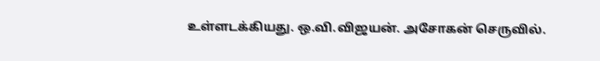உள்ளடக்கியது. ஒ.வி.விஜயன். அசோகன் செருவில்.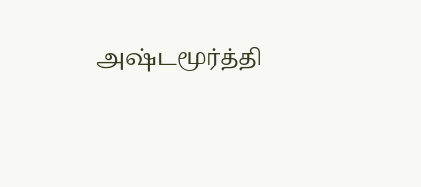அஷ்டமூர்த்தி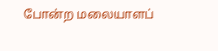போன்ற மலையாளப்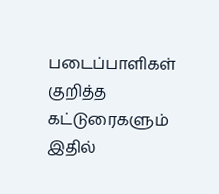படைப்பாளிகள் குறித்த கட்டுரைகளும் இதில்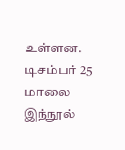உள்ளன. டிசம்பர் 25 மாலை இந்நூல்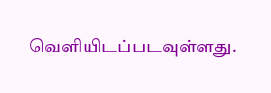வெளியிடப்படவுள்ளது.